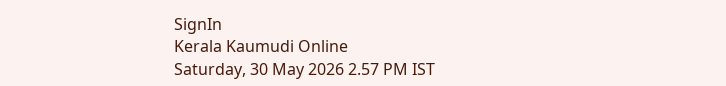SignIn
Kerala Kaumudi Online
Saturday, 30 May 2026 2.57 PM IST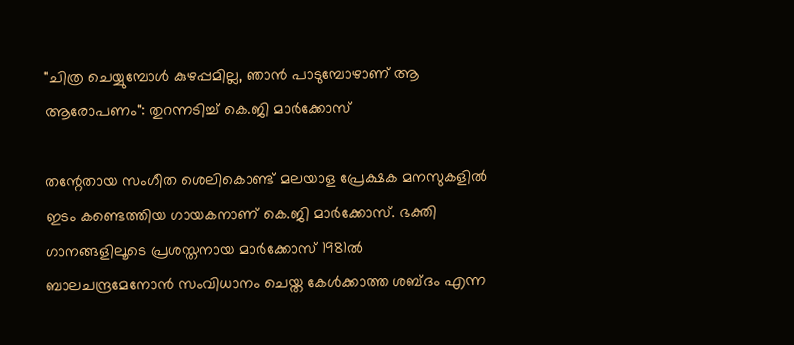"ചിത്ര ചെയ്യുമ്പോൾ കുഴപ്പമില്ല, ഞാൻ പാടുമ്പോഴാണ് ആ ആരോപണം": തുറന്നടിച്ച് കെ.ജി മാർക്കോസ്

തന്റേതായ സംഗീത ശെലികൊണ്ട് മലയാള പ്രേക്ഷക മനസുകളിൽ ഇടം കണ്ടെത്തിയ ഗായകനാണ് കെ.ജി മാർക്കോസ്. ഭക്തി ഗാനങ്ങളിലൂടെ പ്രശസ്തനായ മാർക്കോസ് 1981ൽ ബാലചന്ദ്രമേനോൻ സം‌വിധാനം ചെയ്ത കേൾക്കാത്ത ശബ്ദം എന്ന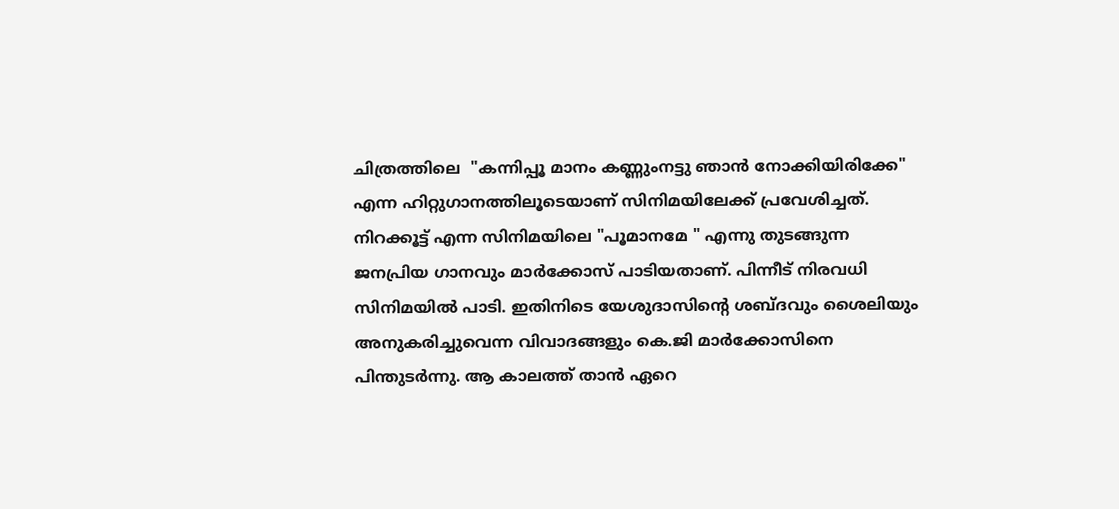ചിത്രത്തിലെ ‌ "കന്നിപ്പൂ മാനം കണ്ണുംനട്ടു ഞാൻ നോക്കിയിരിക്കേ" എന്ന ഹിറ്റുഗാനത്തിലൂടെയാണ്‌ സിനിമയിലേക്ക് പ്രവേശിച്ചത്. നിറക്കൂട്ട് എന്ന സിനിമയിലെ "പൂമാനമേ " എന്നു തുടങ്ങുന്ന ജനപ്രിയ ഗാനവും മാർക്കോസ് പാടിയതാണ്. പിന്നീട് നിരവധി സിനിമയിൽ പാടി. ഇതിനിടെ യേശുദാസിന്റെ ശബ്ദവും ശൈലിയും അനുകരിച്ചുവെന്ന വിവാദങ്ങളും കെ.ജി മാർക്കോസിനെ പിന്തുടർന്നു. ആ കാലത്ത് താൻ ഏറെ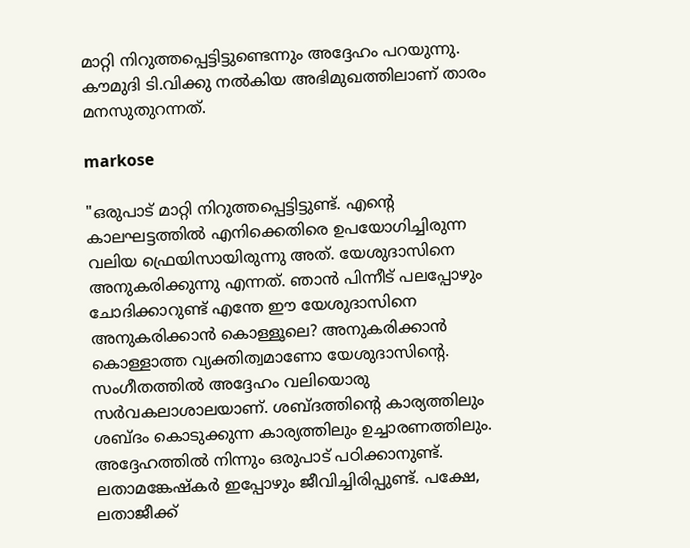മാറ്റി നിറുത്തപ്പെട്ടിട്ടുണ്ടെന്നും അദ്ദേഹം പറയുന്നു. കൗമുദി ടി.വിക്കു നൽകിയ അഭിമുഖത്തിലാണ് താരം മനസുതുറന്നത്.

markose

"ഒരുപാട് മാറ്റി നിറുത്തപ്പെട്ടിട്ടുണ്ട്. എന്റെ കാലഘട്ടത്തിൽ എനിക്കെതിരെ ഉപയോഗിച്ചിരുന്ന വലിയ ഫ്രെയിസായിരുന്നു അത്. യേശുദാസിനെ അനുകരിക്കുന്നു എന്നത്. ഞാൻ പിന്നീട് പലപ്പോഴും ചോദിക്കാറുണ്ട് എന്തേ ഈ യേശുദാസിനെ അനുകരിക്കാൻ കൊള്ളൂലെ? അനുകരിക്കാൻ കൊള്ളാത്ത വ്യക്തിത്വമാണോ യേശുദാസിന്റെ. സംഗീതത്തിൽ അദ്ദേഹം വലിയൊരു സർവകലാശാലയാണ്. ശബ്ദത്തിന്റെ കാര്യത്തിലും ശബ്ദം കൊടുക്കുന്ന കാര്യത്തിലും ഉച്ചാരണത്തിലും. അദ്ദേഹത്തിൽ നിന്നും ഒരുപാട് പഠിക്കാനുണ്ട്. ലതാമങ്കേഷ്കർ ഇപ്പോഴും ജീവിച്ചിരിപ്പുണ്ട്. പക്ഷേ, ലതാജീക്ക്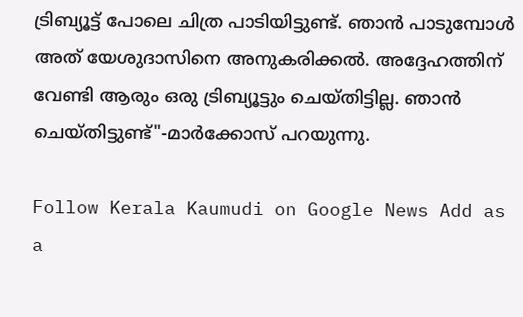ട്രിബ്യൂട്ട് പോലെ ചിത്ര പാടിയിട്ടുണ്ട്. ഞാൻ പാടുമ്പോൾ അത് യേശുദാസിനെ അനുകരിക്കൽ. അദ്ദേഹത്തിന് വേണ്ടി ആരും ഒരു ട്രിബ്യൂട്ടും ചെയ്തിട്ടില്ല. ഞാൻ ചെയ്തിട്ടുണ്ട്"-മാർക്കോസ് പറയുന്നു.

Follow Kerala Kaumudi on Google News Add as a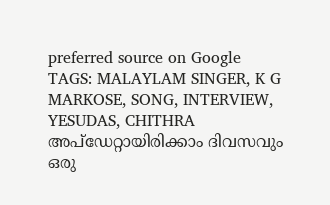preferred source on Google
TAGS: MALAYLAM SINGER, K G MARKOSE, SONG, INTERVIEW, YESUDAS, CHITHRA
അപ്ഡേറ്റായിരിക്കാം ദിവസവും
ഒരു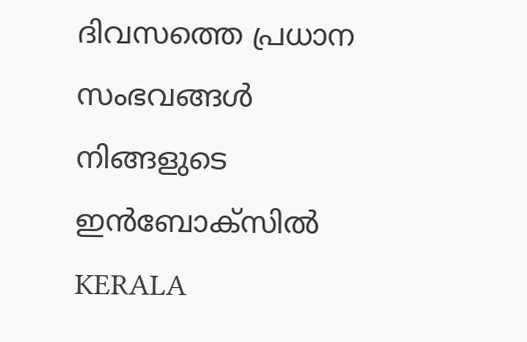ദിവസത്തെ പ്രധാന സംഭവങ്ങൾ നിങ്ങളുടെ ഇൻബോക്സിൽ
KERALA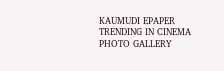KAUMUDI EPAPER
TRENDING IN CINEMA
PHOTO GALLERY